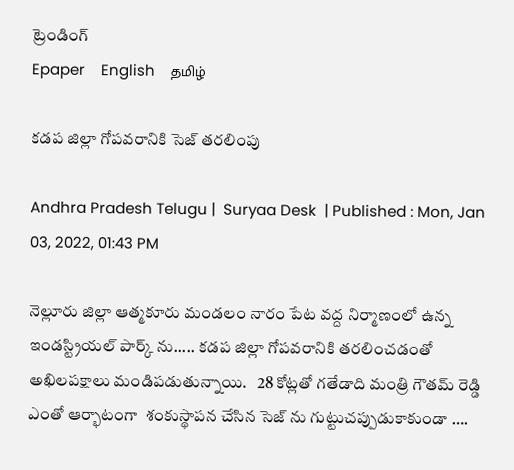ట్రెండింగ్
Epaper    English    தமிழ்

కడప జిల్లా గోపవరానికి సెజ్ తరలింపు

Andhra Pradesh Telugu |  Suryaa Desk  | Published : Mon, Jan 03, 2022, 01:43 PM

నెల్లూరు జిల్లా ఆత్మకూరు మండలం నారం పేట వద్ద నిర్మాణంలో ఉన్న ఇండస్ట్రియల్ పార్క్ ను..... కడప జిల్లా గోపవరానికి తరలించడంతో  అఖిలపక్షాలు మండిపడుతున్నాయి.   28 కోట్లతో గతేడాది మంత్రి గౌతమ్ రెడ్డి ఎంతో ఆర్భాటంగా  శంకుస్థాపన చేసిన సెజ్ ను గుట్టుచప్పుడుకాకుండా ….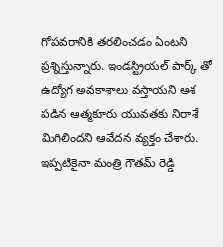గోపవరానికి తరలించడం ఏంటని ప్రశ్నిస్తున్నారు. ఇండస్ట్రియల్ పార్క్ తో ఉద్యోగ అవకాశాలు వస్తాయని ఆశ పడిన ఆత్మకూరు యువతకు నిరాశే మిగిలిందని ఆవేదన వ్యక్తం చేశారు. ఇప్పటికైనా మంత్రి గౌతమ్ రెడ్డి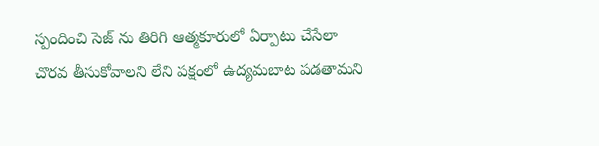స్పందించి సెజ్ ను తిరిగి ఆత్మకూరులో ఏర్పాటు చేసేలా చొరవ తీసుకోవాలని లేని పక్షంలో ఉద్యమబాట పడతామని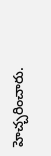హెచ్చరించారు.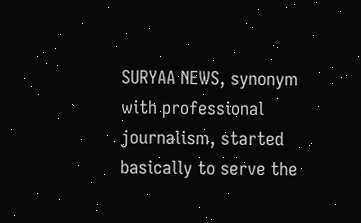SURYAA NEWS, synonym with professional journalism, started basically to serve the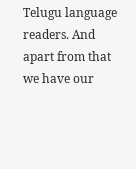Telugu language readers. And apart from that we have our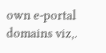own e-portal domains viz,.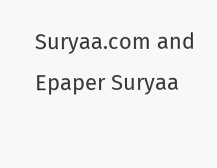Suryaa.com and Epaper Suryaa